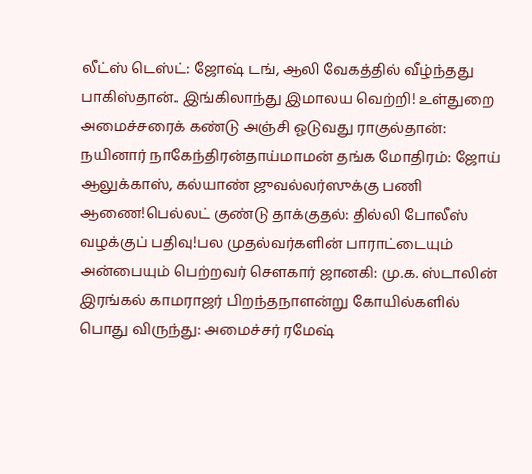லீட்ஸ் டெஸ்ட்: ஜோஷ் டங், ஆலி வேகத்தில் வீழ்ந்தது பாகிஸ்தான்.. இங்கிலாந்து இமாலய வெற்றி! உள்துறை அமைச்சரைக் கண்டு அஞ்சி ஓடுவது ராகுல்தான்: நயினார் நாகேந்திரன்தாய்மாமன் தங்க மோதிரம்: ஜோய் ஆலுக்காஸ், கல்யாண் ஜுவல்லர்ஸுக்கு பணி ஆணை!பெல்லட் குண்டு தாக்குதல்: தில்லி போலீஸ் வழக்குப் பதிவு!பல முதல்வர்களின் பாராட்டையும் அன்பையும் பெற்றவர் சௌகார் ஜானகி: மு.க. ஸ்டாலின் இரங்கல் காமராஜர் பிறந்தநாளன்று கோயில்களில் பொது விருந்து: அமைச்சர் ரமேஷ்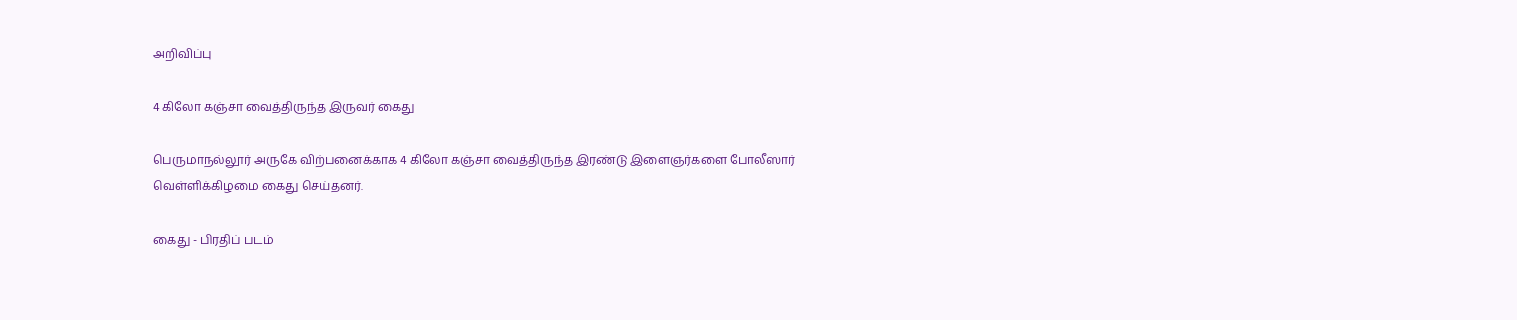அறிவிப்பு

4 கிலோ கஞ்சா வைத்திருந்த இருவர் கைது

பெருமாநல்லூர் அருகே விற்பனைக்காக 4 கிலோ கஞ்சா வைத்திருந்த இரண்டு இளைஞர்களை போலீஸார் வெள்ளிக்கிழமை கைது செய்தனர்.

கைது - பிரதிப் படம்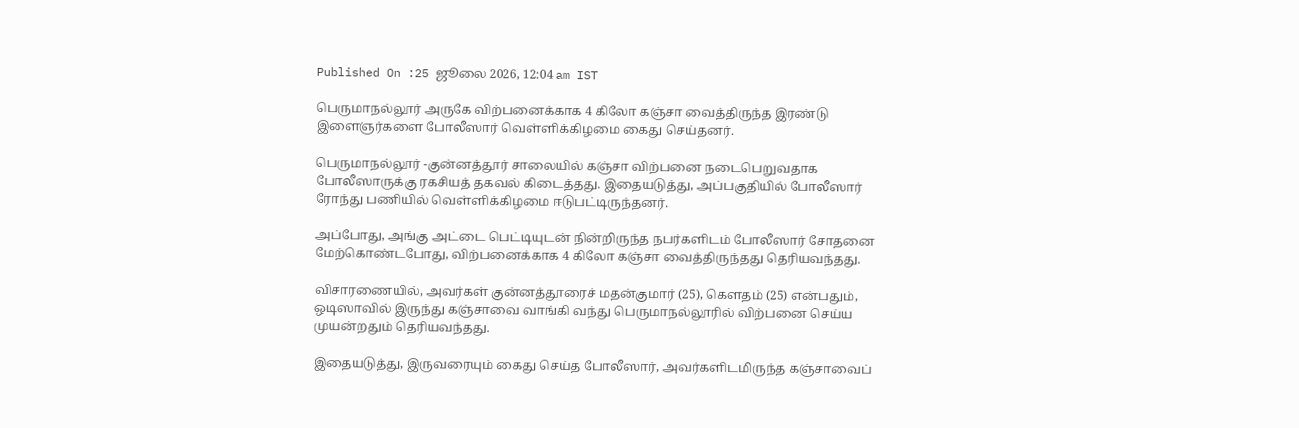Published On :25 ஜூலை 2026, 12:04 am IST

பெருமாநல்லூர் அருகே விற்பனைக்காக 4 கிலோ கஞ்சா வைத்திருந்த இரண்டு இளைஞர்களை போலீஸார் வெள்ளிக்கிழமை கைது செய்தனர்.

பெருமாநல்லூர் -குன்னத்தூர் சாலையில் கஞ்சா விற்பனை நடைபெறுவதாக போலீஸாருக்கு ரகசியத் தகவல் கிடைத்தது. இதையடுத்து, அப்பகுதியில் போலீஸார் ரோந்து பணியில் வெள்ளிக்கிழமை ஈடுபட்டிருந்தனர்.

அப்போது, அங்கு அட்டை பெட்டியுடன் நின்றிருந்த நபர்களிடம் போலீஸார் சோதனை மேற்கொண்டபோது, விற்பனைக்காக 4 கிலோ கஞ்சா வைத்திருந்தது தெரியவந்தது.

விசாரணையில், அவர்கள் குன்னத்தூரைச் மதன்குமார் (25), கெளதம் (25) என்பதும், ஒடிஸாவில் இருந்து கஞ்சாவை வாங்கி வந்து பெருமாநல்லூரில் விற்பனை செய்ய முயன்றதும் தெரியவந்தது.

இதையடுத்து, இருவரையும் கைது செய்த போலீஸார், அவர்களிடமிருந்த கஞ்சாவைப்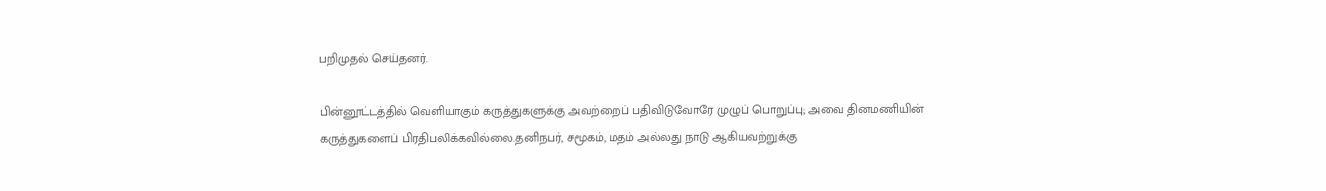பறிமுதல் செய்தனர்.

பின்னூட்டத்தில் வெளியாகும் கருத்துகளுக்கு அவற்றைப் பதிவிடுவோரே முழுப் பொறுப்பு; அவை தினமணியின் கருத்துகளைப் பிரதிபலிக்கவில்லை.தனிநபர், சமூகம், மதம் அல்லது நாடு ஆகியவற்றுக்கு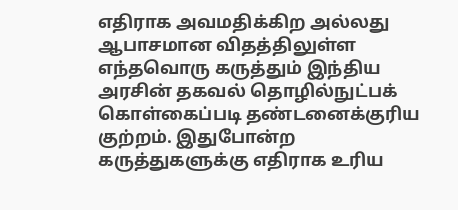எதிராக அவமதிக்கிற அல்லது ஆபாசமான விதத்திலுள்ள எந்தவொரு கருத்தும் இந்திய அரசின் தகவல் தொழில்நுட்பக் கொள்கைப்படி தண்டனைக்குரிய குற்றம். இதுபோன்ற கருத்துகளுக்கு எதிராக உரிய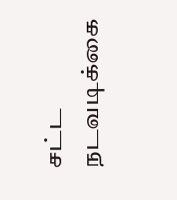சட்ட நடவடிக்கை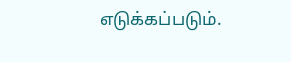எடுக்கப்படும்.